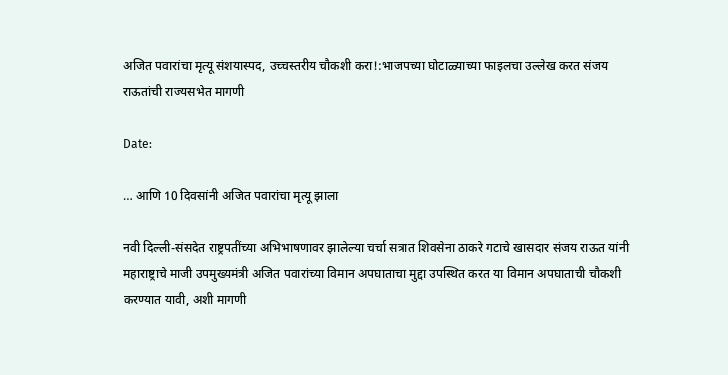अजित पवारांचा मृत्यू संशयास्पद, उच्चस्तरीय चौकशी करा!:भाजपच्या घोटाळ्याच्या फाइलचा उल्लेख करत संजय राऊतांची राज्यसभेत मागणी

Date:

… आणि 10 दिवसांनी अजित पवारांचा मृत्यू झाला

नवी दिल्ली-संसदेत राष्ट्रपतींच्या अभिभाषणावर झालेल्या चर्चा सत्रात शिवसेना ठाकरे गटाचे खासदार संजय राऊत यांनी महाराष्ट्राचे माजी उपमुख्यमंत्री अजित पवारांच्या विमान अपघाताचा मुद्दा उपस्थित करत या विमान अपघाताची चौकशी करण्यात यावी, अशी मागणी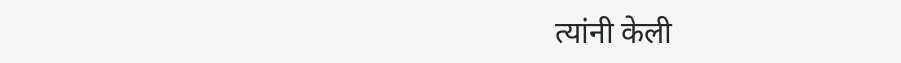त्यांनी केली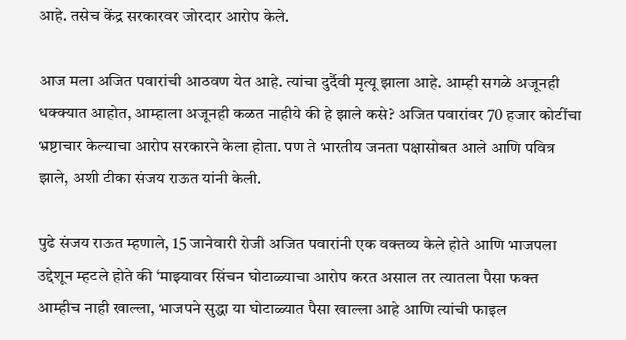आहे. तसेच केंद्र सरकारवर जोरदार आरोप केले.

आज मला अजित पवारांची आठवण येत आहे. त्यांचा दुर्दैवी मृत्यू झाला आहे. आम्ही सगळे अजूनही धक्क्यात आहोत, आम्हाला अजूनही कळत नाहीये की हे झाले कसे? अजित पवारांवर 70 हजार कोटींचा भ्रष्टाचार केल्याचा आरोप सरकारने केला होता. पण ते भारतीय जनता पक्षासोबत आले आणि पवित्र झाले, अशी टीका संजय राऊत यांनी केली.

पुढे संजय राऊत म्हणाले, 15 जानेवारी रोजी अजित पवारांनी एक वक्तव्य केले होते आणि भाजपला उद्देशून म्हटले होते की ‘माझ्यावर सिंचन घोटाळ्याचा आरोप करत असाल तर त्यातला पैसा फक्त आम्हीच नाही खाल्ला, भाजपने सुद्धा या घोटाळ्यात पैसा खाल्ला आहे आणि त्यांची फाइल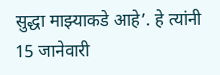सुद्धा माझ्याकडे आहे’. हे त्यांनी 15 जानेवारी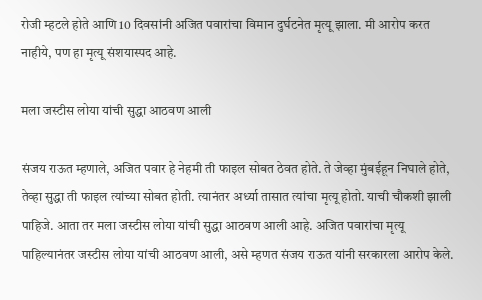रोजी म्हटले होते आणि 10 दिवसांनी अजित पवारांचा विमान दुर्घटनेत मृत्यू झाला. मी आरोप करत नाहीये, पण हा मृत्यू संशयास्पद आहे.

मला जस्टीस लोया यांची सुद्धा आठवण आली

संजय राऊत म्हणाले, अजित पवार हे नेहमी ती फाइल सोबत ठेवत होते. ते जेव्हा मुंबईहून निघाले होते, तेव्हा सुद्धा ती फाइल त्यांच्या सोबत होती. त्यानंतर अर्ध्या तासात त्यांचा मृत्यू होतो. याची चौकशी झाली पाहिजे. आता तर मला जस्टीस लोया यांची सुद्धा आठवण आली आहे. अजित पवारांचा मृत्यू पाहिल्यानंतर जस्टीस लोया यांची आठवण आली, असे म्हणत संजय राऊत यांनी सरकारला आरोप केले.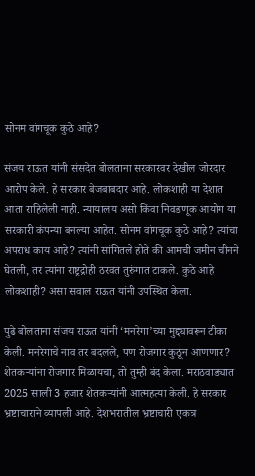सोनम वांगचूक कुठे आहे?

संजय राऊत यांनी संसदेत बोलताना सरकारवर देखील जोरदार आरोप केले. हे सरकार बेजबाबदार आहे. लोकशाही या देशात आता राहिलेली नाही. न्यायालय असो किंवा निवडणूक आयोग या सरकारी कंपन्या बनल्या आहेत. सोनम वांगचूक कुठे आहे? त्यांचा अपराध काय आहे? त्यांनी सांगितले होते की आमची जमीन चीनने घेतली, तर त्यांना राष्ट्रद्रोही ठरवत तुरुंगात टाकले. कुठे आहे लोकशाही? असा सवाल राऊत यांनी उपस्थित केला.

पुढे बोलताना संजय राऊत यांनी ‘मनरेगा’च्या मुद्द्यावरून टीका केली. मनरेगाचे नाव तर बदलले, पण रोजगार कुठून आणणार? शेतकऱ्यांना रोजगार मिळायचा, तो तुम्ही बंद केला. मराठवाड्यात 2025 साली 3 हजार शेतकऱ्यांनी आत्महत्या केली. हे सरकार भ्रष्टाचाराने व्यापली आहे. देशभरातील भ्रष्टाचारी एकत्र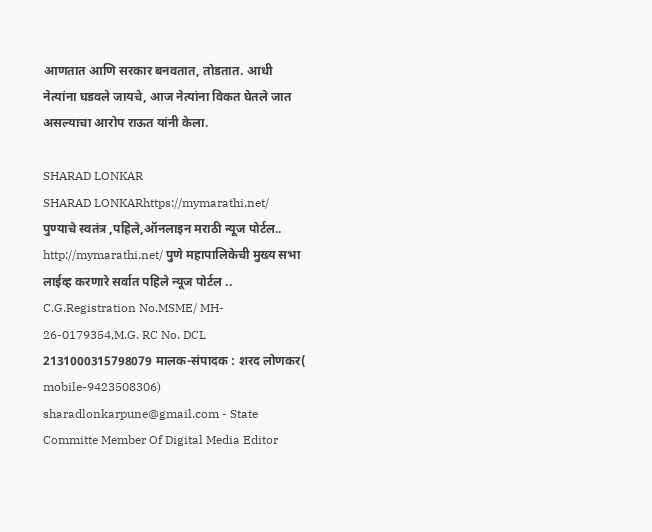आणतात आणि सरकार बनवतात, तोडतात. आधी नेत्यांना घडवले जायचे, आज नेत्यांना विकत घेतले जात असल्याचा आरोप राऊत यांनी केला.

SHARAD LONKAR
SHARAD LONKARhttps://mymarathi.net/
पुण्याचे स्वतंत्र ,पहिले,ऑनलाइन मराठी न्यूज पोर्टल.. http://mymarathi.net/ पुणे महापालिकेची मुख्य सभा लाईव्ह करणारे सर्वात पहिले न्यूज पोर्टल .. C.G.Registration No.MSME/ MH- 26-0179354,M.G. RC No. DCL 2131000315798079 मालक-संपादक : शरद लोणकर( mobile-9423508306) sharadlonkarpune@gmail.com - State Committe Member Of Digital Media Editor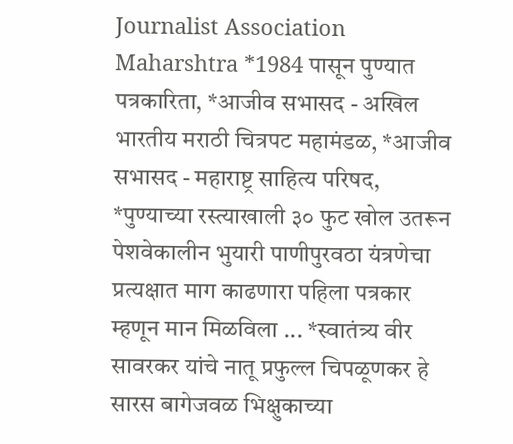Journalist Association Maharshtra *1984 पासून पुण्यात पत्रकारिता, *आजीव सभासद - अखिल भारतीय मराठी चित्रपट महामंडळ, *आजीव सभासद - महाराष्ट्र साहित्य परिषद, *पुण्याच्या रस्त्याखाली ३० फुट खोल उतरून पेशवेकालीन भुयारी पाणीपुरवठा यंत्रणेचा प्रत्यक्षात माग काढणारा पहिला पत्रकार म्हणून मान मिळविला ... *स्वातंत्र्य वीर सावरकर यांचे नातू प्रफुल्ल चिपळूणकर हे सारस बागेजवळ भिक्षुकाच्या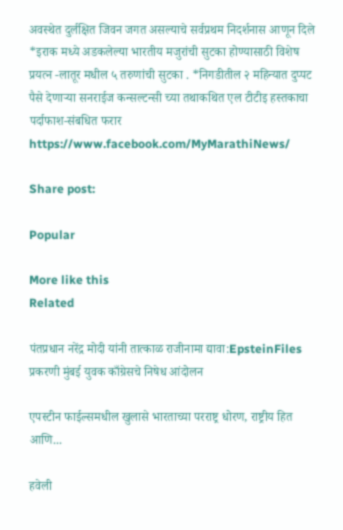अवस्थेत दुर्लक्षित जिवन जगत असल्याचे सर्वप्रथम निदर्शनास आणून दिले *इराक मध्ये अडकलेल्या भारतीय मजुरांची सुटका होण्यासाठी विशेष प्रयत्न -लातूर मधील ५ तरुणांची सुटका . *निगडीतील २ महिन्यात दुप्पट पैसे देणाऱ्या सनराईज कन्सल्टन्सी च्या तथाकथित एल टीटीइ हस्तकाचा पर्दाफाश-संबधित फरार https://www.facebook.com/MyMarathiNews/

Share post:

Popular

More like this
Related

पंतप्रधान नरेंद्र मोदी यांनी तात्काळ राजीनामा द्यावा:EpsteinFiles प्रकरणी मुंबई युवक काँग्रेसचे निषेध आंदोलन

एपस्टीन फाईल्समधील खुलासे भारताच्या परराष्ट्र धोरण, राष्ट्रीय हित आणि...

हवेली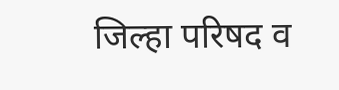जिल्हा परिषद व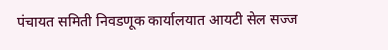पंचायत समिती निवडणूक कार्यालयात आयटी सेल सज्ज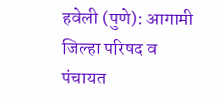हवेली (पुणे): आगामी जिल्हा परिषद व पंचायत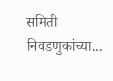समिती निवडणुकांच्या...